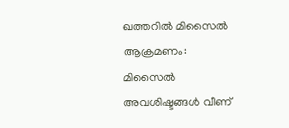ഖത്തറിൽ മിസൈൽ ആക്രമണം: മിസൈൽ അവശിഷ്ടങ്ങൾ വീണ്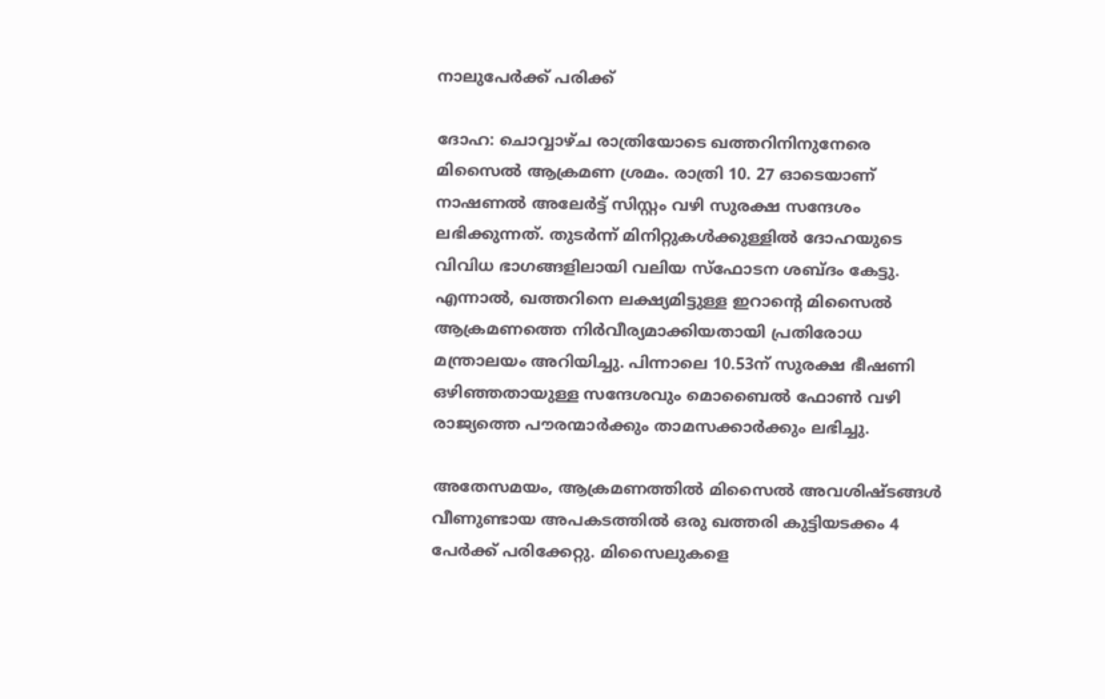നാലുപേർക്ക് പരിക്ക്

ദോഹ: ചൊവ്വാഴ്ച രാത്രിയോടെ ഖത്തറിനിനുനേരെ മിസൈൽ ആക്രമണ ശ്രമം. രാത്രി 10. 27 ഓടെയാണ് നാഷണൽ അലേർട്ട് സിസ്റ്റം വഴി സുരക്ഷ സന്ദേശം ലഭിക്കുന്നത്. തുടർന്ന് മിനിറ്റുകൾക്കുള്ളിൽ ദോഹയുടെ വിവിധ ഭാഗങ്ങളിലായി വലിയ സ്ഫോടന ശബ്ദം കേട്ടു. എന്നാൽ, ഖത്തറിനെ ലക്ഷ്യമിട്ടുള്ള ഇറാന്റെ മിസൈൽ ആക്രമണത്തെ നിർവീര്യമാക്കിയതായി പ്രതിരോധ മന്ത്രാലയം അറിയിച്ചു. പിന്നാലെ 10.53ന് സുരക്ഷ ഭീഷണി ഒഴിഞ്ഞതായുള്ള സന്ദേശവും മൊബൈൽ ഫോൺ വഴി രാജ്യത്തെ പൗരന്മാർക്കും താമസക്കാർക്കും ലഭിച്ചു.

അതേസമയം, ആക്രമണത്തിൽ മിസൈൽ അവശിഷ്ടങ്ങൾ വീണുണ്ടായ അപകടത്തിൽ ഒരു ഖത്തരി കുട്ടിയടക്കം 4 പേർക്ക് പരിക്കേറ്റു. മിസൈലുകളെ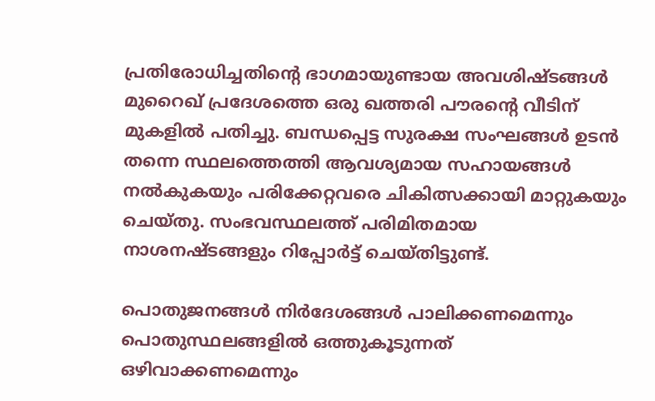പ്രതിരോധിച്ചതിന്റെ ഭാഗമായുണ്ടായ അവശിഷ്ടങ്ങൾ മുറൈഖ് പ്രദേശത്തെ ഒരു ഖത്തരി പൗരന്റെ വീടിന് മുകളിൽ പതിച്ചു. ബന്ധപ്പെട്ട സുരക്ഷ സംഘങ്ങൾ ഉടൻ തന്നെ സ്ഥലത്തെത്തി ആവശ്യമായ സഹായങ്ങൾ നൽകുകയും പരിക്കേറ്റവരെ ചികിത്സക്കായി മാറ്റുകയും ചെയ്തു. സംഭവസ്ഥലത്ത് പരിമിതമായ നാശനഷ്ടങ്ങളും റിപ്പോർട്ട് ചെയ്തിട്ടുണ്ട്.

പൊതുജനങ്ങൾ നിർദേശങ്ങൾ പാലിക്കണമെന്നും പൊതുസ്ഥലങ്ങളിൽ ഒത്തുകൂടുന്നത് ഒഴിവാക്കണമെന്നും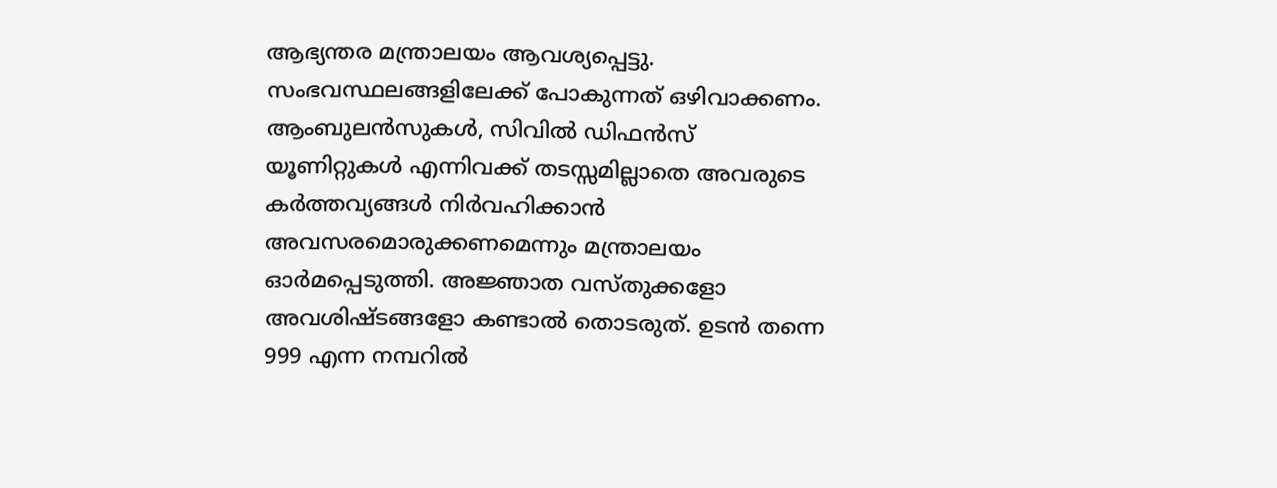ആഭ്യന്തര മന്ത്രാലയം ആവശ്യപ്പെട്ടു. സംഭവസ്ഥലങ്ങളിലേക്ക് പോകുന്നത് ഒഴിവാക്കണം. ആംബുലൻസുകൾ, സിവിൽ ഡിഫൻസ് യൂണിറ്റുകൾ എന്നിവക്ക് തടസ്സമില്ലാതെ അവരുടെ കർത്തവ്യങ്ങൾ നിർവഹിക്കാൻ അവസരമൊരുക്കണമെന്നും മന്ത്രാലയം ഓർമപ്പെടുത്തി. അജ്ഞാത വസ്തുക്കളോ അവശിഷ്ടങ്ങളോ കണ്ടാൽ തൊടരുത്. ഉടൻ തന്നെ 999 എന്ന നമ്പറിൽ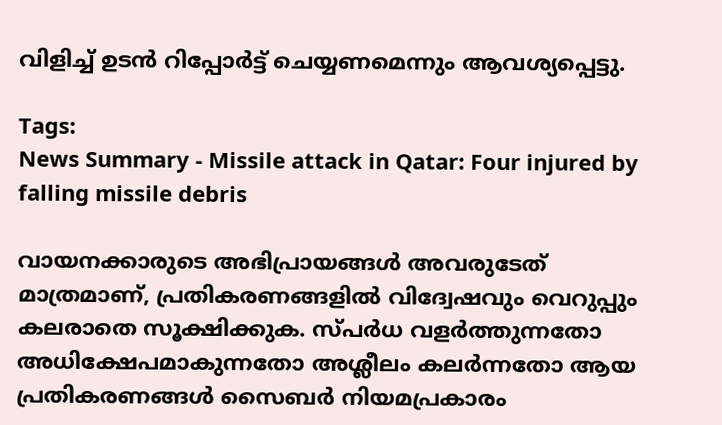വിളിച്ച് ഉടൻ റിപ്പോർട്ട് ചെയ്യണമെന്നും ആവശ്യപ്പെട്ടു.

Tags:
News Summary - Missile attack in Qatar: Four injured by falling missile debris

വായനക്കാരുടെ അഭിപ്രായങ്ങള്‍ അവരുടേത് മാത്രമാണ്, പ്രതികരണങ്ങളിൽ വിദ്വേഷവും വെറുപ്പും കലരാതെ സൂക്ഷിക്കുക. സ്പർധ വളർത്തുന്നതോ അധിക്ഷേപമാകുന്നതോ അശ്ലീലം കലർന്നതോ ആയ പ്രതികരണങ്ങൾ സൈബർ നിയമപ്രകാരം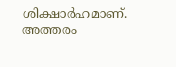ശിക്ഷാർഹമാണ്. അത്തരം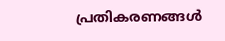പ്രതികരണങ്ങൾ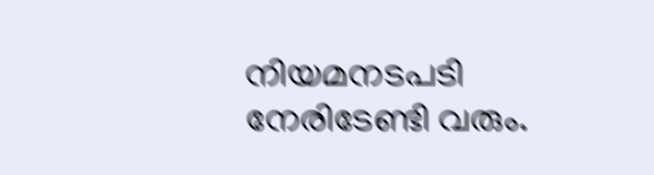നിയമനടപടി നേരിടേണ്ടി വരും.